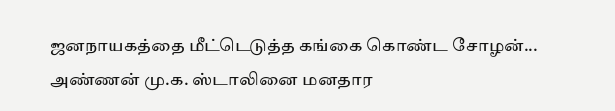ஜனநாயகத்தை மீட்டெடுத்த கங்கை கொண்ட சோழன்... அண்ணன் மு.க. ஸ்டாலினை மனதார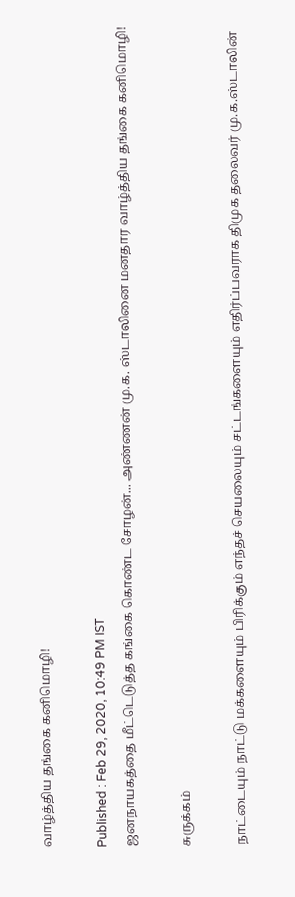வாழ்த்திய தங்கை கனிமொழி!

Published : Feb 29, 2020, 10:49 PM IST
ஜனநாயகத்தை மீட்டெடுத்த கங்கை கொண்ட சோழன்... அண்ணன் மு.க. ஸ்டாலினை மனதார வாழ்த்திய தங்கை கனிமொழி!

சுருக்கம்

நாட்டையும் நாட்டு மக்களையும் பிரிக்கும் எந்தச் செயலையும் சட்டங்களையும் எதிர்ப்பவராக திமுக தலைவர் மு.க.ஸ்டாலின்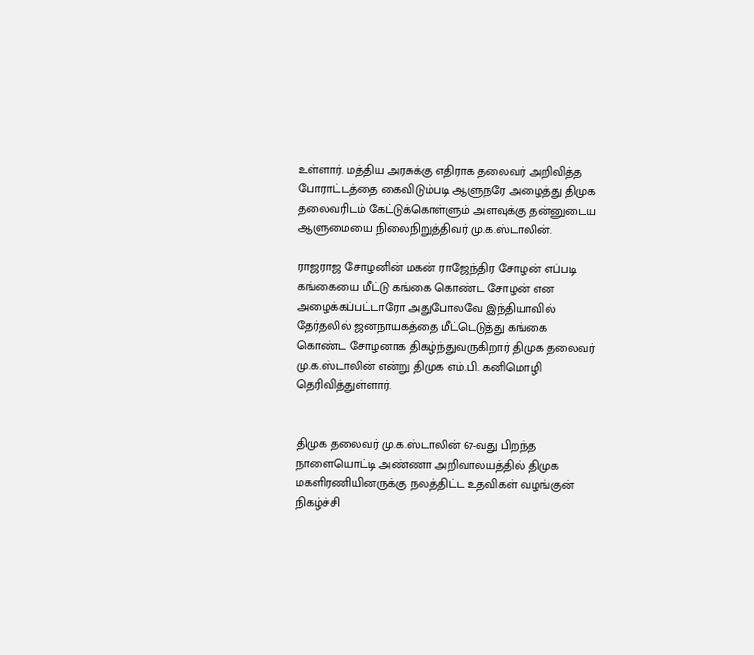உள்ளார். மத்திய அரசுக்கு எதிராக தலைவர் அறிவித்த போராட்டத்தை கைவிடும்படி ஆளுநரே அழைத்து திமுக தலைவரிடம் கேட்டுக்கொள்ளும் அளவுக்கு தன்னுடைய ஆளுமையை நிலைநிறுத்திவர் மு.க.ஸ்டாலின்.

ராஜராஜ சோழனின் மகன் ராஜேந்திர சோழன் எப்படி கங்கையை மீட்டு கங்கை கொண்ட சோழன் என அழைக்கப்பட்டாரோ அதுபோலவே இந்தியாவில் தேர்தலில் ஜனநாயகத்தை மீட்டெடுத்து கங்கை கொண்ட சோழனாக திகழ்ந்துவருகிறார் திமுக தலைவர் மு.க.ஸ்டாலின் என்று திமுக எம்.பி. கனிமொழி தெரிவித்துள்ளார்.


திமுக தலைவர் மு.க.ஸ்டாலின் 67-வது பிறந்த நாளையொட்டி அண்ணா அறிவாலயத்தில் திமுக மகளிரணியினருக்கு நலத்திட்ட உதவிகள் வழங்குன் நிகழ்ச்சி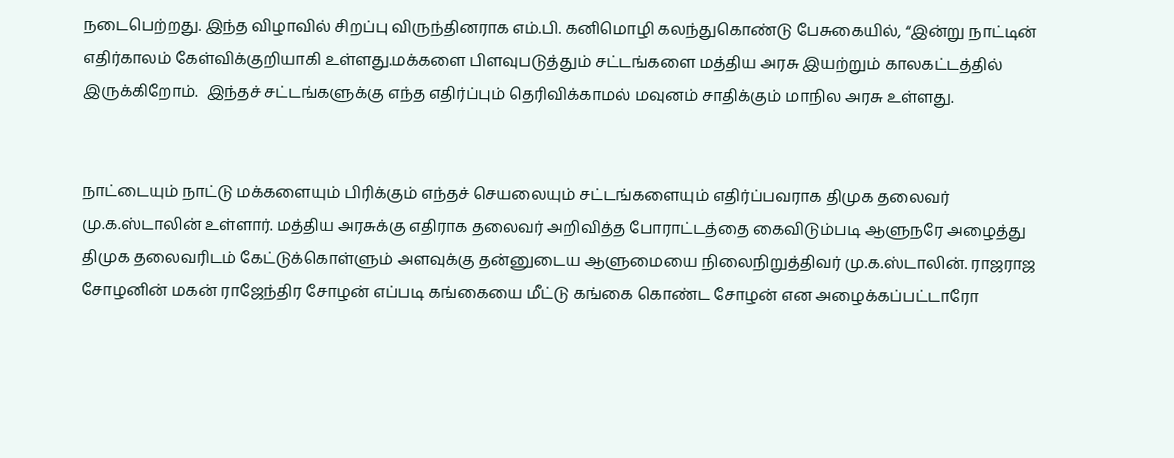நடைபெற்றது. இந்த விழாவில் சிறப்பு விருந்தினராக எம்.பி. கனிமொழி கலந்துகொண்டு பேசுகையில், “இன்று நாட்டின் எதிர்காலம் கேள்விக்குறியாகி உள்ளது.மக்களை பிளவுபடுத்தும் சட்டங்களை மத்திய அரசு இயற்றும் காலகட்டத்தில் இருக்கிறோம்.  இந்தச் சட்டங்களுக்கு எந்த எதிர்ப்பும் தெரிவிக்காமல் மவுனம் சாதிக்கும் மாநில அரசு உள்ளது.


நாட்டையும் நாட்டு மக்களையும் பிரிக்கும் எந்தச் செயலையும் சட்டங்களையும் எதிர்ப்பவராக திமுக தலைவர் மு.க.ஸ்டாலின் உள்ளார். மத்திய அரசுக்கு எதிராக தலைவர் அறிவித்த போராட்டத்தை கைவிடும்படி ஆளுநரே அழைத்து திமுக தலைவரிடம் கேட்டுக்கொள்ளும் அளவுக்கு தன்னுடைய ஆளுமையை நிலைநிறுத்திவர் மு.க.ஸ்டாலின். ராஜராஜ சோழனின் மகன் ராஜேந்திர சோழன் எப்படி கங்கையை மீட்டு கங்கை கொண்ட சோழன் என அழைக்கப்பட்டாரோ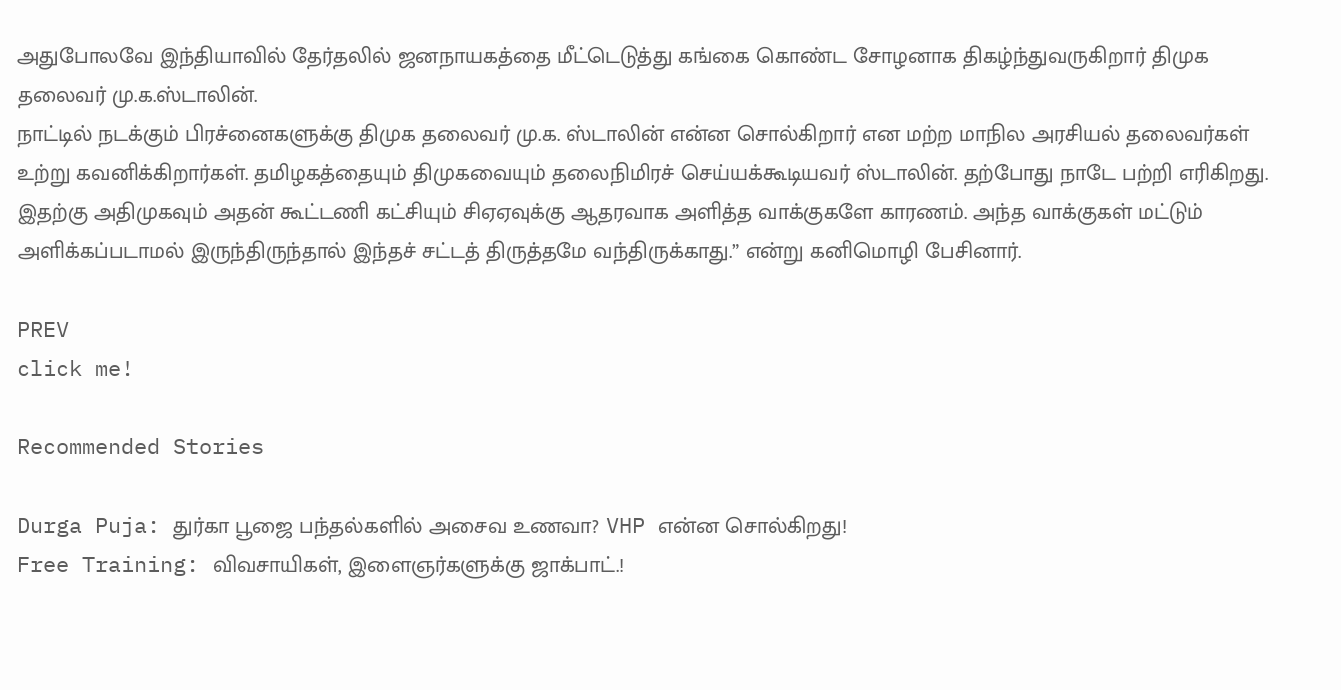அதுபோலவே இந்தியாவில் தேர்தலில் ஜனநாயகத்தை மீட்டெடுத்து கங்கை கொண்ட சோழனாக திகழ்ந்துவருகிறார் திமுக தலைவர் மு.க.ஸ்டாலின்.
நாட்டில் நடக்கும் பிரச்னைகளுக்கு திமுக தலைவர் மு.க. ஸ்டாலின் என்ன சொல்கிறார் என மற்ற மாநில அரசியல் தலைவர்கள் உற்று கவனிக்கிறார்கள். தமிழகத்தையும் திமுகவையும் தலைநிமிரச் செய்யக்கூடியவர் ஸ்டாலின். தற்போது நாடே பற்றி எரிகிறது. இதற்கு அதிமுகவும் அதன் கூட்டணி கட்சியும் சிஏஏவுக்கு ஆதரவாக அளித்த வாக்குகளே காரணம். அந்த வாக்குகள் மட்டும் அளிக்கப்படாமல் இருந்திருந்தால் இந்தச் சட்டத் திருத்தமே வந்திருக்காது.” என்று கனிமொழி பேசினார்.

PREV
click me!

Recommended Stories

Durga Puja: துர்கா பூஜை பந்தல்களில் அசைவ உணவா? VHP என்ன சொல்கிறது!
Free Training: விவசாயிகள், இளைஞர்களுக்கு ஜாக்பாட்.!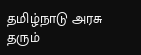தமிழ்நாடு அரசு தரும்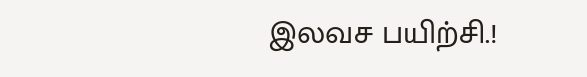இலவச பயிற்சி.!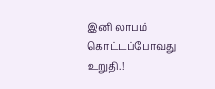இனி லாபம் கொட்டப்போவது உறுதி.!